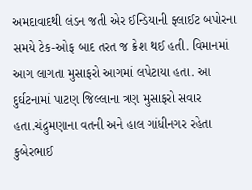અમદાવાદથી લંડન જતી એર ઈન્ડિયાની ફ્લાઈટ બપોરના સમયે ટેક-ઓફ બાદ તરત જ ક્રેશ થઈ હતી. વિમાનમાં આગ લાગતા મુસાફરો આગમાં લપેટાયા હતા. આ દુર્ઘટનામાં પાટણ જિલ્લાના ત્રણ મુસાફરો સવાર હતા.ચંદ્રુમણાના વતની અને હાલ ગાંધીનગર રહેતા કુબેરભાઈ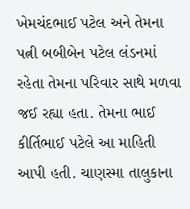ખેમચંદભાઈ પટેલ અને તેમના પત્ની બબીબેન પટેલ લંડનમાં રહેતા તેમના પરિવાર સાથે મળવા જઈ રહ્યા હતા. તેમના ભાઈ કીર્તિભાઈ પટેલે આ માહિતી આપી હતી. ચાણસ્મા તાલુકાના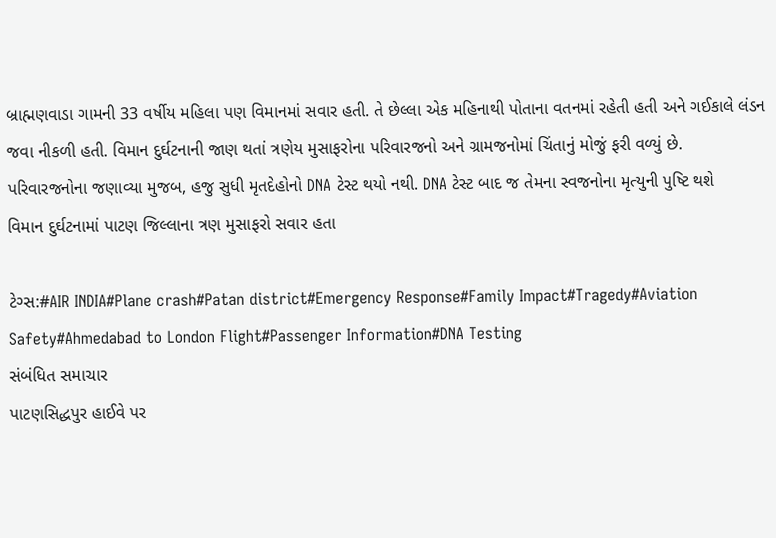બ્રાહ્મણવાડા ગામની 33 વર્ષીય મહિલા પણ વિમાનમાં સવાર હતી. તે છેલ્લા એક મહિનાથી પોતાના વતનમાં રહેતી હતી અને ગઈકાલે લંડન જવા નીકળી હતી. વિમાન દુર્ઘટનાની જાણ થતાં ત્રણેય મુસાફરોના પરિવારજનો અને ગ્રામજનોમાં ચિંતાનું મોજું ફરી વળ્યું છે. પરિવારજનોના જણાવ્યા મુજબ, હજુ સુધી મૃતદેહોનો DNA ટેસ્ટ થયો નથી. DNA ટેસ્ટ બાદ જ તેમના સ્વજનોના મૃત્યુની પુષ્ટિ થશે
વિમાન દુર્ઘટનામાં પાટણ જિલ્લાના ત્રણ મુસાફરો સવાર હતા

ટેગ્સ:#AIR INDIA#Plane crash#Patan district#Emergency Response#Family Impact#Tragedy#Aviation Safety#Ahmedabad to London Flight#Passenger Information#DNA Testing
સંબંધિત સમાચાર
પાટણસિદ્ધપુર હાઈવે પર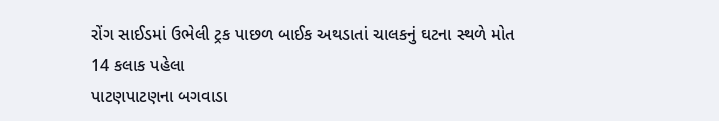રોંગ સાઈડમાં ઉભેલી ટ્રક પાછળ બાઈક અથડાતાં ચાલકનું ઘટના સ્થળે મોત
14 કલાક પહેલા
પાટણપાટણના બગવાડા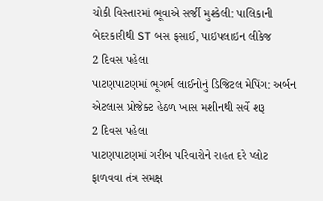ચોકી વિસ્તારમાં ભૂવાએ સર્જી મુશ્કેલી: પાલિકાની બેદરકારીથી ST બસ ફસાઈ, પાઇપલાઇન લીકેજ
2 દિવસ પહેલા
પાટણપાટણમાં ભૂગર્ભ લાઈનોનું ડિજિટલ મેપિંગ: અર્બન એટલાસ પ્રોજેક્ટ હેઠળ ખાસ મશીનથી સર્વે શરૂ
2 દિવસ પહેલા
પાટણપાટણમાં ગરીબ પરિવારોને રાહત દરે પ્લોટ ફાળવવા તંત્ર સમક્ષ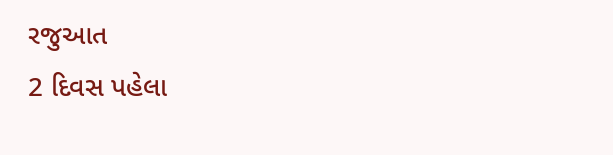રજુઆત
2 દિવસ પહેલા